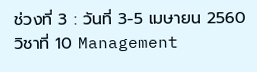ช่วงที่ 3 : วันที่ 3-5 เมษายน 2560
วิชาที่ 10 Management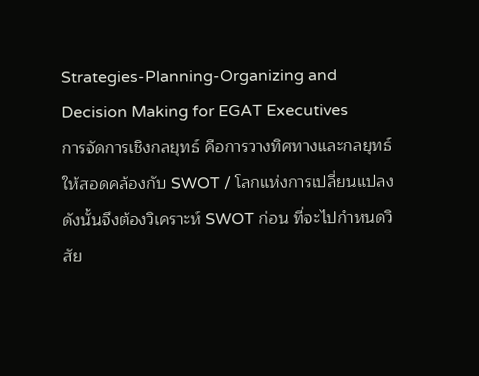Strategies-Planning-Organizing and Decision Making for EGAT Executives
การจัดการเชิงกลยุทธ์ คือการวางทิศทางและกลยุทธ์ให้สอดคล้องกับ SWOT / โลกแห่งการเปลี่ยนแปลง
ดังนั้นจึงต้องวิเคราะห์ SWOT ก่อน ที่จะไปกำหนดวิสัย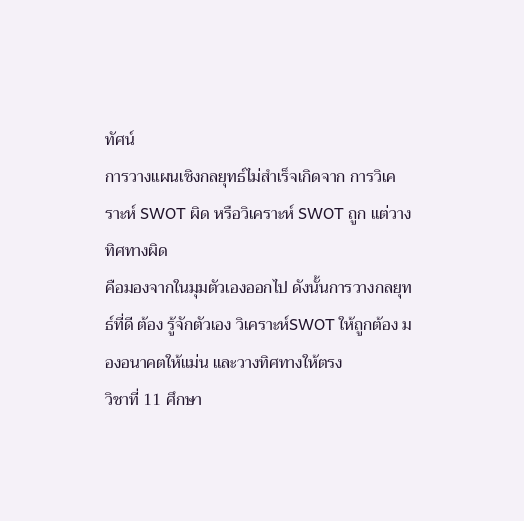ทัศน์
การวางแผนเชิงกลยุทธ์ไม่สำเร็จเกิดจาก การวิเคราะห์ SWOT ผิด หรือวิเคราะห์ SWOT ถูก แต่วางทิศทางผิด
คือมองจากในมุมตัวเองออกไป ดังนั้นการวางกลยุทธ์ที่ดี ต้อง รู้จักตัวเอง วิเคราะห์SWOT ให้ถูกต้อง มองอนาคตให้แม่น และวางทิศทางให้ตรง
วิชาที่ 11 ศึกษา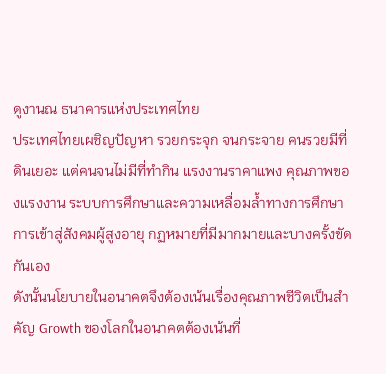ดูงานณ ธนาคารแห่งประเทศไทย
ประเทศไทยเผชิญปัญหา รวยกระจุก จนกระจาย คนรวยมีที่ดินเยอะ แต่คนจนไม่มีที่ทำกิน แรงงานราคาแพง คุณภาพของแรงงาน ระบบการศึกษาและความเหลื่อมล้ำทางการศึกษา การเข้าสู่สังคมผู้สูงอายุ กฏหมายที่มีมากมายและบางครั้งขัดกันเอง
ดังนั้นนโยบายในอนาคตจึงต้องเน้นเรื่องคุณภาพชีวิตเป็นสำคัญ Growth ของโลกในอนาคตต้องเน้นที่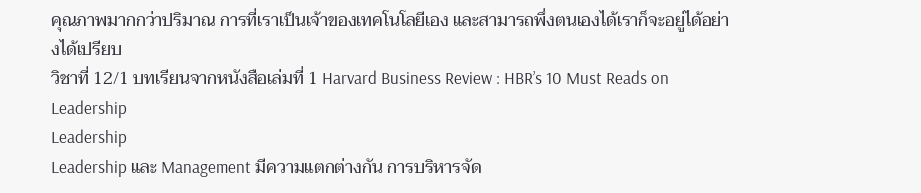คุณภาพมากกว่าปริมาณ การที่เราเป็นเจ้าของเทคโนโลยีเอง และสามารถพึ่งตนเองได้เราก็จะอยู่ได้อย่างได้เปรียบ
วิชาที่ 12/1 บทเรียนจากหนังสือเล่มที่ 1 Harvard Business Review : HBR’s 10 Must Reads on Leadership
Leadership
Leadership และ Management มีความแตกต่างกัน การบริหารจัด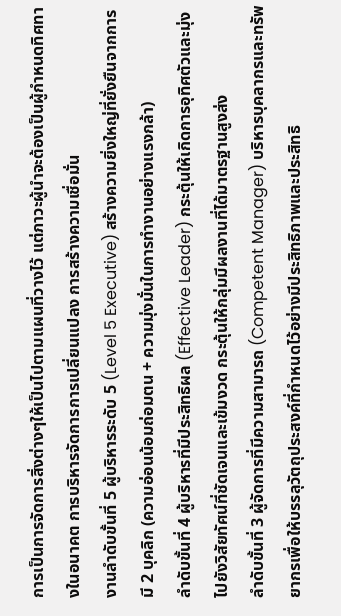การเป็นการจัดการสิ่งต่างๆให้เป็นไปตามแผนที่วางไว้ แต่ภาวะผู้นำจะต้องเป็นผู้กำหนดทิศทางในอนาคต การบริหารจัดการการเปลี่ยนแปลง การสร้างความเชื่อมั่น
งานลำดับขั้นที่ 5 ผู้บริหารระดับ 5 (Level 5 Executive) สร้างความยิ่งใหญ่ที่ยั่งยืนจากการมี 2 บุคลิก (ความอ่อนน้อมถ่อมตน + ความมุ่งมั่นในการทำงานอย่างแรงกล้า)
ลำดับขั้นที่ 4 ผู้บริหารที่มีประสิทธิผล (Effective Leader) กระตุ้นให้เกิดการอุทิศตัวและมุ่งไปยังวิสัยทัศน์ที่ชัดเจนและเข้มงวด กระตุ้นให้กลุ่มมีผลงานที่ได้มาตรฐานสูงส่ง
ลำดับขั้นที่ 3 ผู้จัดการที่มีความสามารถ (Competent Manager) บริหารบุคลากรและทรัพยากรเพื่อให้บรรลุวัตถุประสงค์ที่กำหนดไว้อย่างมีประสิทธิภาพและประสิทธิ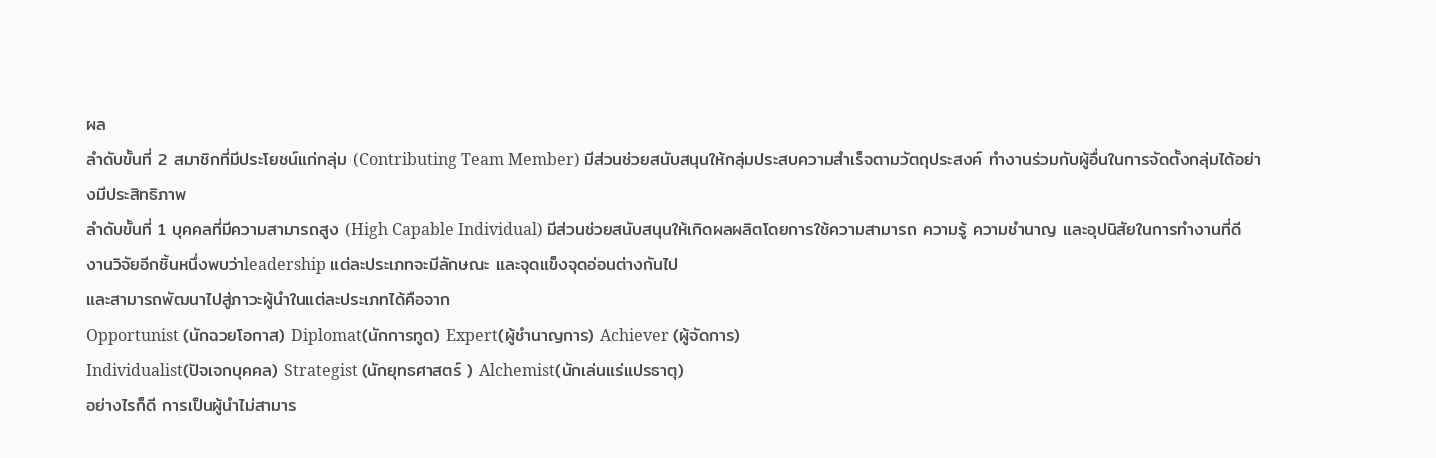ผล
ลำดับขั้นที่ 2 สมาชิกที่มีประโยชน์แก่กลุ่ม (Contributing Team Member) มีส่วนช่วยสนับสนุนให้กลุ่มประสบความสำเร็จตามวัตถุประสงค์ ทำงานร่วมกับผู้อื่นในการจัดตั้งกลุ่มได้อย่างมีประสิทธิภาพ
ลำดับขั้นที่ 1 บุคคลที่มีความสามารถสูง (High Capable Individual) มีส่วนช่วยสนับสนุนให้เกิดผลผลิตโดยการใช้ความสามารถ ความรู้ ความชำนาญ และอุปนิสัยในการทำงานที่ดี
งานวิจัยอีกชิ้นหนึ่งพบว่าleadership แต่ละประเภทจะมีลักษณะ และจุดแข็งจุดอ่อนต่างกันไป
และสามารถพัฒนาไปสู่ภาวะผู้นำในแต่ละประเภทได้คือจาก
Opportunist (นักฉวยโอกาส) Diplomat(นักการทูต) Expert(ผู้ชำนาญการ) Achiever (ผู้จัดการ)
Individualist(ปัจเจกบุคคล) Strategist (นักยุทธศาสตร์ ) Alchemist(นักเล่นแร่แปรธาตุ)
อย่างไรก็ดี การเป็นผู้นำไม่สามาร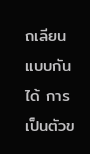ถเลียนแบบกันได้ การเป็นตัวข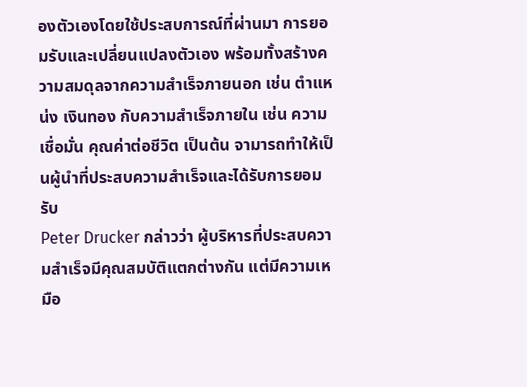องตัวเองโดยใช้ประสบการณ์ที่ผ่านมา การยอมรับและเปลี่ยนแปลงตัวเอง พร้อมทั้งสร้างความสมดุลจากความสำเร็จภายนอก เช่น ตำแหน่ง เงินทอง กับความสำเร็จภายใน เช่น ความเชื่อมั่น คุณค่าต่อชีวิต เป็นต้น จามารถทำให้เป็นผู้นำที่ประสบความสำเร็จและได้รับการยอมรับ
Peter Drucker กล่าวว่า ผู้บริหารที่ประสบความสำเร็จมีคุณสมบัติแตกต่างกัน แต่มีความเหมือ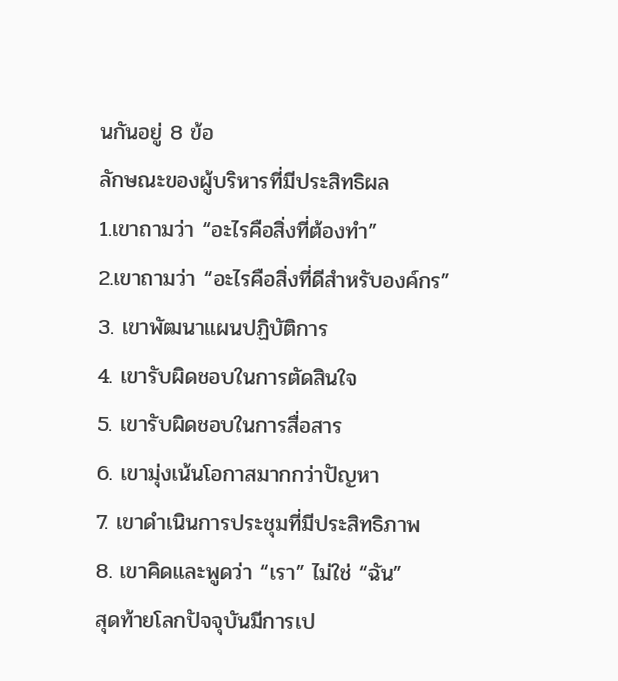นกันอยู่ 8 ข้อ
ลักษณะของผู้บริหารที่มีประสิทธิผล
1.เขาถามว่า “อะไรคือสิ่งที่ต้องทำ”
2.เขาถามว่า “อะไรคือสิ่งที่ดีสำหรับองค์กร”
3. เขาพัฒนาแผนปฏิบัติการ
4. เขารับผิดชอบในการตัดสินใจ
5. เขารับผิดชอบในการสื่อสาร
6. เขามุ่งเน้นโอกาสมากกว่าปัญหา
7. เขาดำเนินการประชุมที่มีประสิทธิภาพ
8. เขาคิดและพูดว่า “เรา” ไม่ใช่ “ฉัน”
สุดท้ายโลกปัจจุบันมีการเป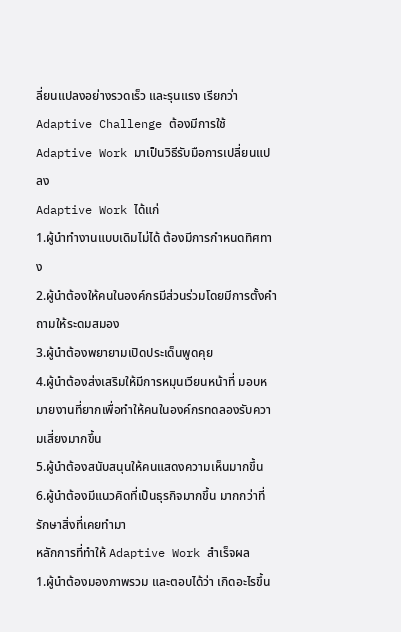ลี่ยนแปลงอย่างรวดเร็ว และรุนแรง เรียกว่า Adaptive Challenge ต้องมีการใช้Adaptive Work มาเป็นวิธีรับมือการเปลี่ยนแปลง
Adaptive Work ได้แก่
1.ผู้นำทำงานแบบเดิมไม่ได้ ต้องมีการกำหนดทิศทาง
2.ผู้นำต้องให้คนในองค์กรมีส่วนร่วมโดยมีการตั้งคำถามให้ระดมสมอง
3.ผู้นำต้องพยายามเปิดประเด็นพูดคุย
4.ผู้นำต้องส่งเสริมให้มีการหมุนเวียนหน้าที่ มอบหมายงานที่ยากเพื่อทำให้คนในองค์กรทดลองรับความเสี่ยงมากขึ้น
5.ผู้นำต้องสนับสนุนให้คนแสดงความเห็นมากขึ้น
6.ผู้นำต้องมีแนวคิดที่เป็นธุรกิจมากขึ้น มากกว่าที่รักษาสิ่งที่เคยทำมา
หลักการที่ทำให้ Adaptive Work สำเร็จผล
1.ผู้นำต้องมองภาพรวม และตอบได้ว่า เกิดอะไรขึ้น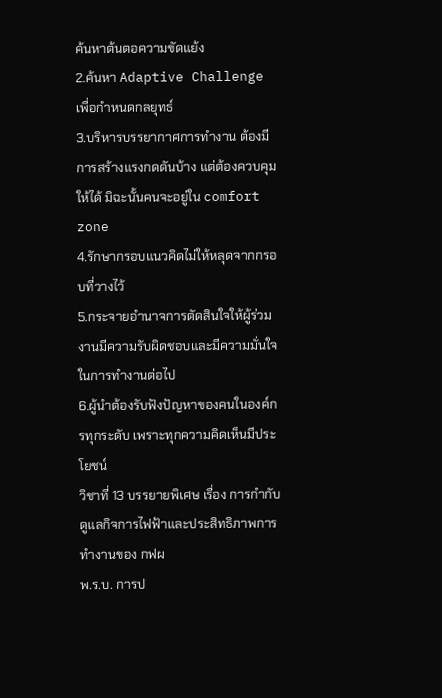ค้นหาต้นตอความขัดแย้ง
2.ค้นหา Adaptive Challenge เพื่อกำหนดกลยุทธ์
3.บริหารบรรยากาศการทำงาน ต้องมีการสร้างแรงกดดันบ้าง แต่ต้องควบคุมให้ได้ มิฉะนั้นคนจะอยู่ใน comfort zone
4.รักษากรอบแนวคิดไม่ให้หลุดจากกรอบที่วางไว้
5.กระจายอำนาจการตัดสินใจให้ผู้ร่วมงานมีความรับผิดชอบและมีความมั่นใจในการทำงานต่อไป
6.ผู้นำต้องรับฟังปัญหาของคนในองค์กรทุกระดับ เพราะทุกความคิดเห็นมีประโยชน์
วิชาที่ 13 บรรยายพิเศษ เรื่อง การกำกับดูแลกิจการไฟฟ้าและประสิทธิภาพการทำงานของ กฟผ
พ.ร.บ. การป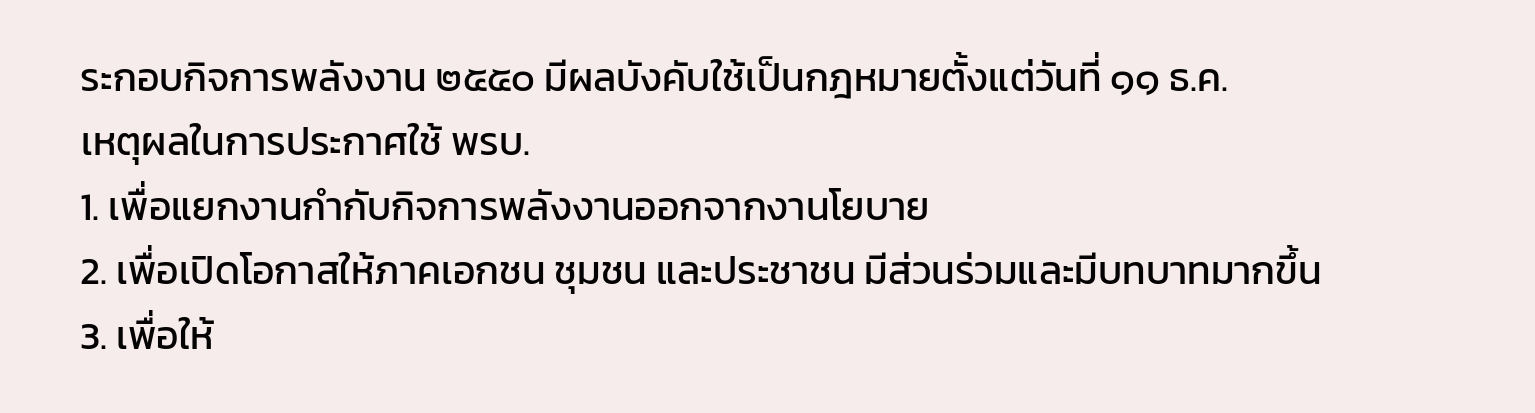ระกอบกิจการพลังงาน ๒๕๕๐ มีผลบังคับใช้เป็นกฎหมายตั้งแต่วันที่ ๑๑ ธ.ค.
เหตุผลในการประกาศใช้ พรบ.
1. เพื่อแยกงานกำกับกิจการพลังงานออกจากงานโยบาย
2. เพื่อเปิดโอกาสให้ภาคเอกชน ชุมชน และประชาชน มีส่วนร่วมและมีบทบาทมากขึ้น
3. เพื่อให้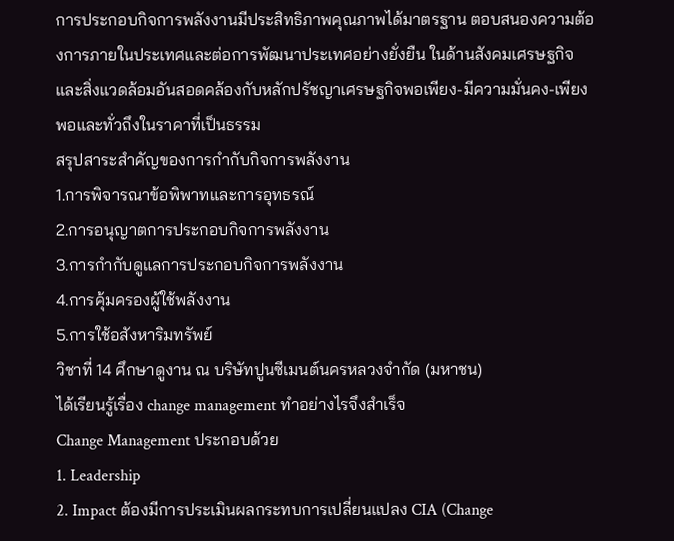การประกอบกิจการพลังงานมีประสิทธิภาพคุณภาพได้มาตรฐาน ตอบสนองความต้องการภายในประเทศและต่อการพัฒนาประเทศอย่างยั่งยืน ในด้านสังคมเศรษฐกิจและสิ่งแวดล้อมอันสอดคล้องกับหลักปรัชญาเศรษฐกิจพอเพียง-มีความมั่นคง-เพียงพอและทั่วถึงในราคาที่เป็นธรรม
สรุปสาระสำคัญของการกำกับกิจการพลังงาน
1.การพิจารณาข้อพิพาทและการอุทธรณ์
2.การอนุญาตการประกอบกิจการพลังงาน
3.การกำกับดูแลการประกอบกิจการพลังงาน
4.การคุ้มครองผู้ใช้พลังงาน
5.การใช้อสังหาริมทรัพย์
วิชาที่ 14 ศึกษาดูงาน ณ บริษัทปูนซีเมนต์นครหลวงจำกัด (มหาชน)
ได้เรียนรู้เรื่อง change management ทำอย่างไรจึงสำเร็จ
Change Management ประกอบด้วย
1. Leadership
2. Impact ต้องมีการประเมินผลกระทบการเปลี่ยนแปลง CIA (Change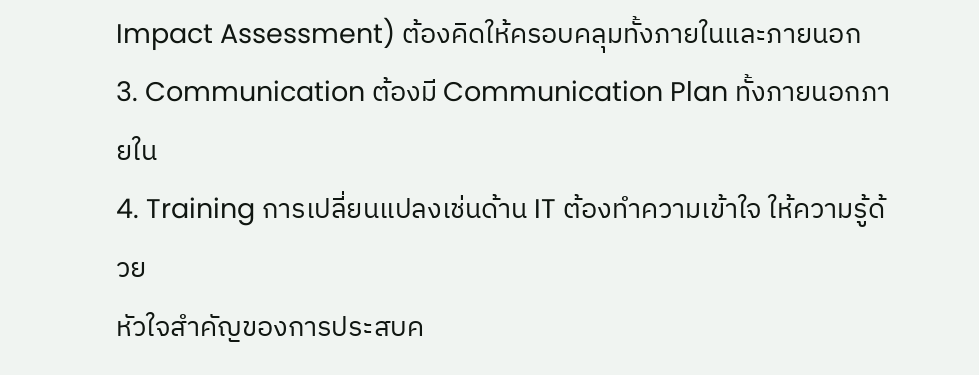Impact Assessment) ต้องคิดให้ครอบคลุมทั้งภายในและภายนอก
3. Communication ต้องมี Communication Plan ทั้งภายนอกภายใน
4. Training การเปลี่ยนแปลงเช่นด้าน IT ต้องทำความเข้าใจ ให้ความรู้ด้วย
หัวใจสำคัญของการประสบค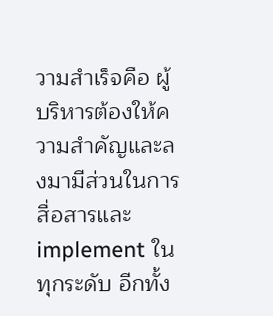วามสำเร็จคือ ผู้บริหารต้องให้ความสำคัญและลงมามีส่วนในการสื่อสารและ implement ในทุกระดับ อีกทั้ง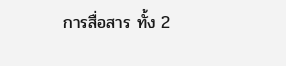การสื่อสาร ทั้ง 2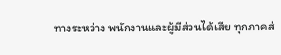ทางระหว่าง พนักงานและผู้มีส่วนได้เสีย ทุกภาคส่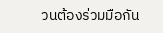วนต้องร่วมมือกัน